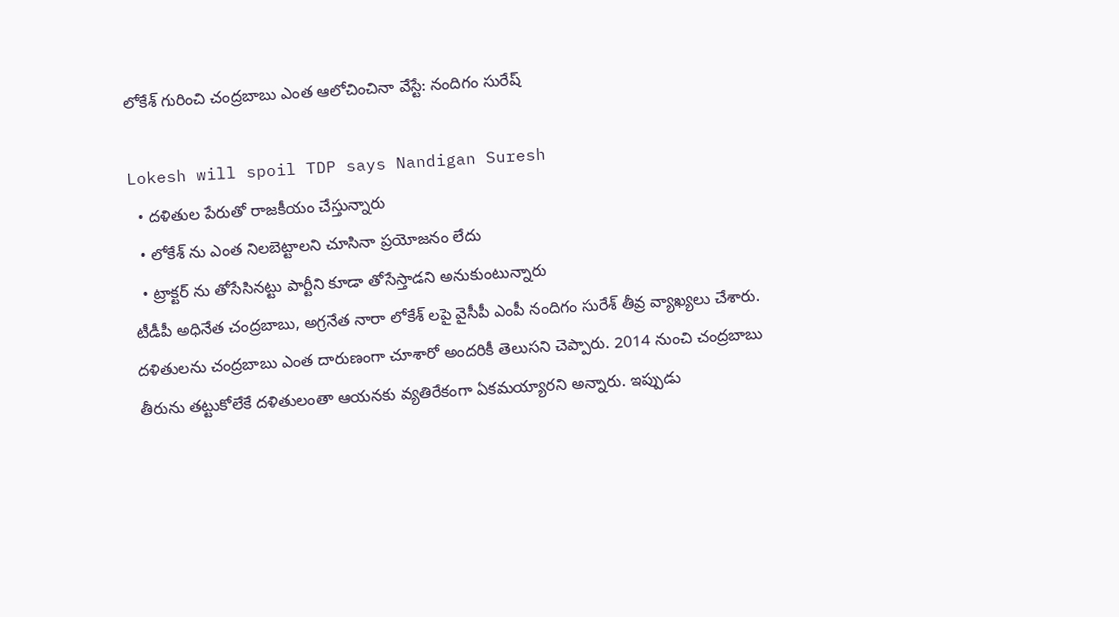లోకేశ్ గురించి చంద్రబాబు ఎంత ఆలోచించినా వేస్టే: నందిగం సురేష్

Lokesh will spoil TDP says Nandigan Suresh
  • దళితుల పేరుతో రాజకీయం చేస్తున్నారు
  • లోకేశ్ ను ఎంత నిలబెట్టాలని చూసినా ప్రయోజనం లేదు
  • ట్రాక్టర్ ను తోసేసినట్టు పార్టీని కూడా తోసేస్తాడని అనుకుంటున్నారు
టీడీపీ అధినేత చంద్రబాబు, అగ్రనేత నారా లోకేశ్ లపై వైసీపీ ఎంపీ నందిగం సురేశ్ తీవ్ర వ్యాఖ్యలు చేశారు. దళితులను చంద్రబాబు ఎంత దారుణంగా చూశారో అందరికీ తెలుసని చెప్పారు. 2014 నుంచి చంద్రబాబు తీరును తట్టుకోలేకే దళితులంతా ఆయనకు వ్యతిరేకంగా ఏకమయ్యారని అన్నారు. ఇప్పుడు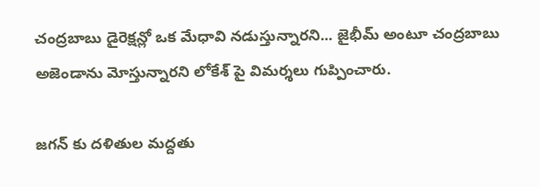చంద్రబాబు డైరెక్షన్లో ఒక మేధావి నడుస్తున్నారని... జైభీమ్ అంటూ చంద్రబాబు అజెండాను మోస్తున్నారని లోకేశ్ పై విమర్శలు గుప్పించారు.

జగన్ కు దళితుల మద్దతు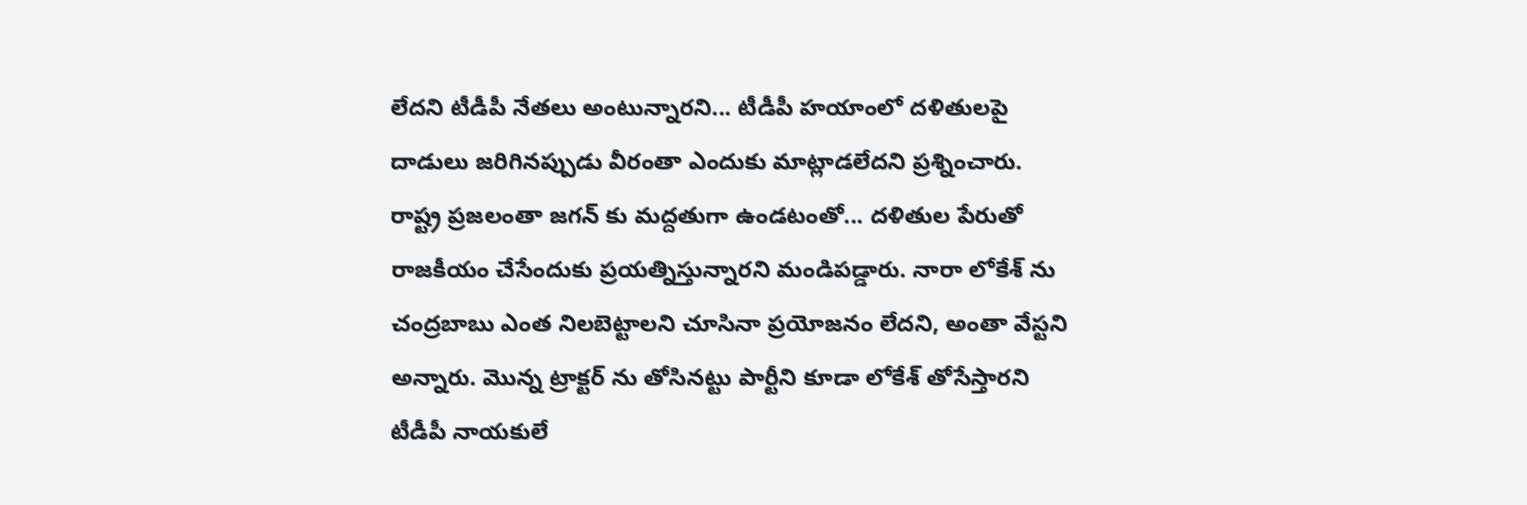లేదని టీడీపీ నేతలు అంటున్నారని... టీడీపీ హయాంలో దళితులపై దాడులు జరిగినప్పుడు వీరంతా ఎందుకు మాట్లాడలేదని ప్రశ్నించారు. రాష్ట్ర ప్రజలంతా జగన్ కు మద్దతుగా ఉండటంతో... దళితుల పేరుతో రాజకీయం చేసేందుకు ప్రయత్నిస్తున్నారని మండిపడ్డారు. నారా లోకేశ్ ను చంద్రబాబు ఎంత నిలబెట్టాలని చూసినా ప్రయోజనం లేదని, అంతా వేస్టని అన్నారు. మొన్న ట్రాక్టర్ ను తోసినట్టు పార్టీని కూడా లోకేశ్ తోసేస్తారని టీడీపీ నాయకులే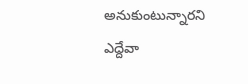అనుకుంటున్నారని ఎద్దేవా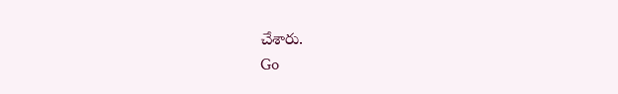చేశారు.
Go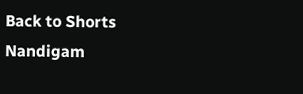Back to Shorts
Nandigam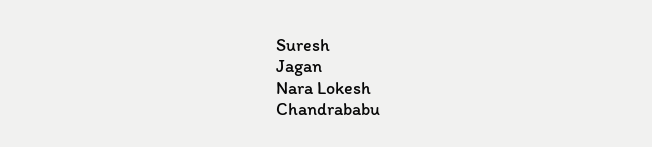Suresh
Jagan
Nara Lokesh
Chandrababu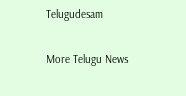Telugudesam

More Telugu News